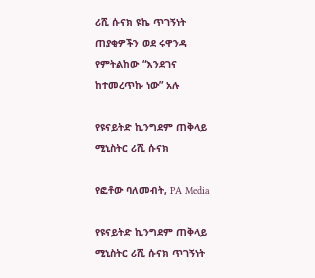ሪሺ ሱናክ ዩኬ ጥገኝነት ጠያቂዎችን ወደ ሩዋንዳ የምትልከው “እንደገና ከተመረጥኩ ነው” አሉ

የዩናይትድ ኪንግደም ጠቅላይ ሚኒስትር ሪሺ ሱናክ

የፎቶው ባለመብት, PA Media

የዩናይትድ ኪንግደም ጠቅላይ ሚኒስትር ሪሺ ሱናክ ጥገኝነት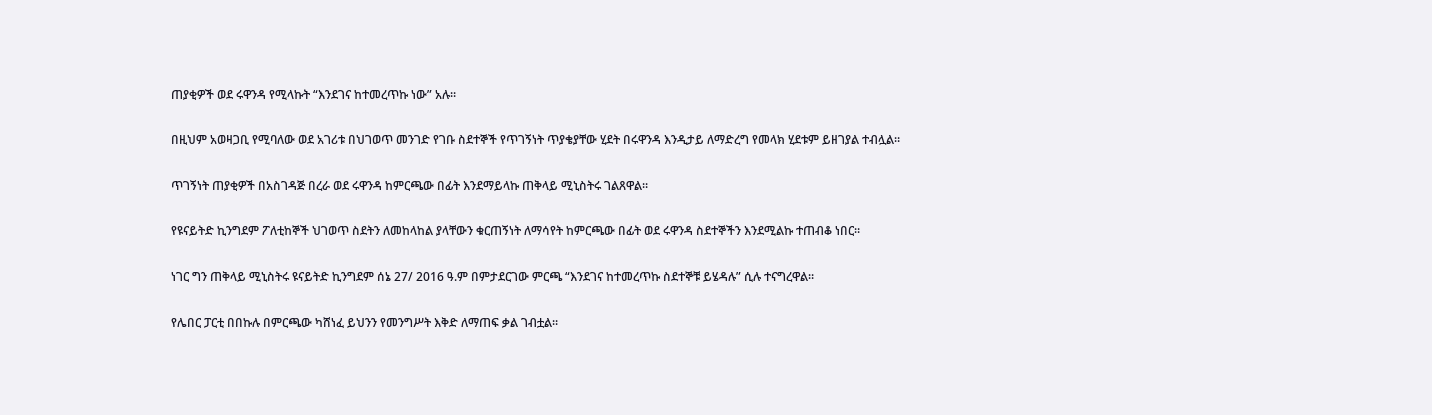ጠያቂዎች ወደ ሩዋንዳ የሚላኩት “እንደገና ከተመረጥኩ ነው” አሉ።

በዚህም አወዛጋቢ የሚባለው ወደ አገሪቱ በህገወጥ መንገድ የገቡ ስደተኞች የጥገኝነት ጥያቄያቸው ሂደት በሩዋንዳ እንዲታይ ለማድረግ የመላክ ሂደቱም ይዘገያል ተብሏል።

ጥገኝነት ጠያቂዎች በአስገዳጅ በረራ ወደ ሩዋንዳ ከምርጫው በፊት እንደማይላኩ ጠቅላይ ሚኒስትሩ ገልጸዋል።

የዩናይትድ ኪንግደም ፖለቲከኞች ህገወጥ ስደትን ለመከላከል ያላቸውን ቁርጠኝነት ለማሳየት ከምርጫው በፊት ወደ ሩዋንዳ ስደተኞችን እንደሚልኩ ተጠብቆ ነበር።

ነገር ግን ጠቅላይ ሚኒስትሩ ዩናይትድ ኪንግደም ሰኔ 27/ 2016 ዓ.ም በምታደርገው ምርጫ “እንደገና ከተመረጥኩ ስደተኞቹ ይሄዳሉ” ሲሉ ተናግረዋል።

የሌበር ፓርቲ በበኩሉ በምርጫው ካሸነፈ ይህንን የመንግሥት እቅድ ለማጠፍ ቃል ገብቷል።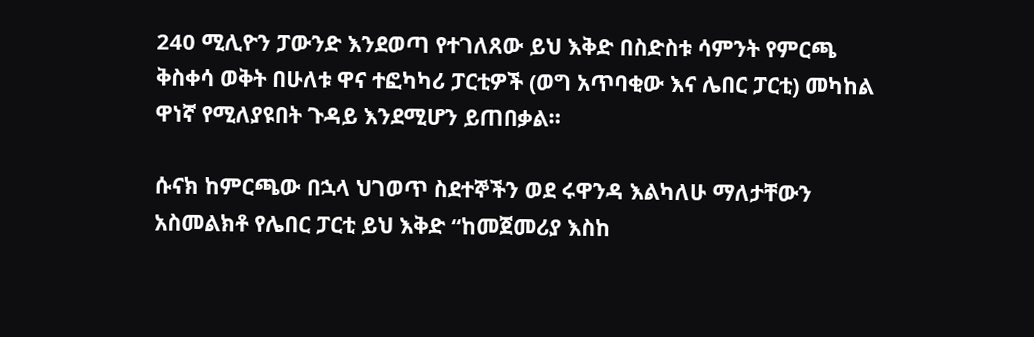240 ሚሊዮን ፓውንድ እንደወጣ የተገለጸው ይህ እቅድ በስድስቱ ሳምንት የምርጫ ቅስቀሳ ወቅት በሁለቱ ዋና ተፎካካሪ ፓርቲዎች (ወግ አጥባቂው እና ሌበር ፓርቲ) መካከል ዋነኛ የሚለያዩበት ጉዳይ እንደሚሆን ይጠበቃል።

ሱናክ ከምርጫው በኋላ ህገወጥ ስደተኞችን ወደ ሩዋንዳ እልካለሁ ማለታቸውን አስመልክቶ የሌበር ፓርቲ ይህ እቅድ “ከመጀመሪያ እስከ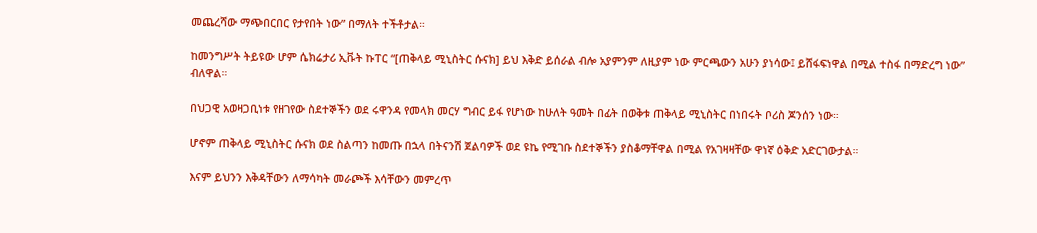መጨረሻው ማጭበርበር የታየበት ነው” በማለት ተችቶታል።

ከመንግሥት ትይዩው ሆም ሴክሬታሪ ኢቩት ኩፐር “[ጠቅላይ ሚኒስትር ሱናክ] ይህ እቅድ ይሰራል ብሎ አያምንም ለዚያም ነው ምርጫውን አሁን ያነሳው፤ ይሸፋፍነዋል በሚል ተስፋ በማድረግ ነው” ብለዋል።

በህጋዊ አወዛጋቢነቱ የዘገየው ስደተኞችን ወደ ሩዋንዳ የመላክ መርሃ ግብር ይፋ የሆነው ከሁለት ዓመት በፊት በወቅቱ ጠቅላይ ሚኒስትር በነበሩት ቦሪስ ጆንሰን ነው።

ሆኖም ጠቅላይ ሚኒስትር ሱናክ ወደ ስልጣን ከመጡ በኋላ በትናንሽ ጀልባዎች ወደ ዩኬ የሚገቡ ስደተኞችን ያስቆማቸዋል በሚል የአገዛዛቸው ዋነኛ ዕቅድ አድርገውታል።

እናም ይህንን እቅዳቸውን ለማሳካት መራጮች እሳቸውን መምረጥ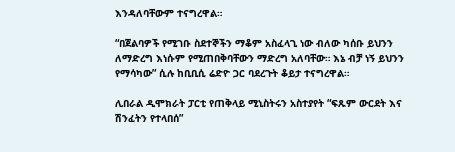እንዳለባቸውም ተናግረዋል።

“በጀልባዎች የሚገቡ ስደተኞችን ማቆም አስፈላጊ ነው ብለው ካሰቡ ይህንን ለማድረግ እነሱም የሚጠበቅባቸውን ማድረግ አለባቸው። እኔ ብቻ ነኝ ይህንን የማሳካው” ሲሉ ከቢቢሲ ሬድዮ ጋር ባደረጉት ቆይታ ተናግረዋል።

ሊበራል ዲሞክራት ፓርቲ የጠቅላይ ሚኒስትሩን አስተያየት “ፍጹም ውርደት እና ሽንፈትን የተላበሰ”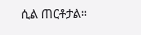ሲል ጠርቶታል።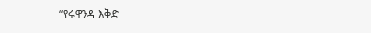“የሩዋንዳ እቅድ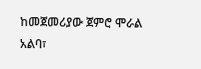ከመጀመሪያው ጀምሮ ሞራል አልባ፣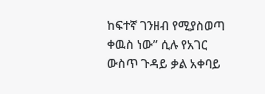ከፍተኛ ገንዘብ የሚያስወጣ ቀዉስ ነው” ሲሉ የአገር ውስጥ ጉዳይ ቃል አቀባይ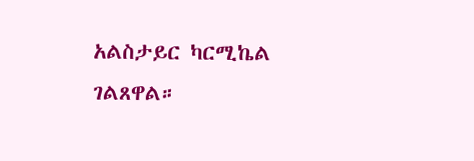አልስታይር ካርሚኬል ገልጸዋል።